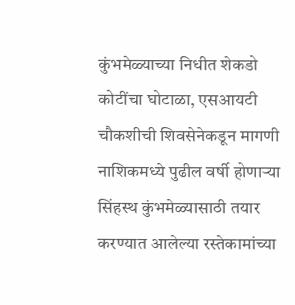कुंभमेळ्याच्या निधीत शेकडो कोटींचा घोटाळा, एसआयटी चौकशीची शिवसेनेकडून मागणी
नाशिकमध्ये पुढील वर्षी होणाऱ्या सिंहस्थ कुंभमेळ्यासाठी तयार करण्यात आलेल्या रस्तेकामांच्या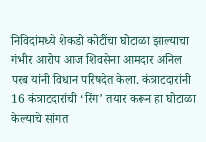निविदांमध्ये शेकडो कोटींचा घोटाळा झाल्याचा गंभीर आरोप आज शिवसेना आमदार अनिल परब यांनी विधान परिषदेत केला. कंत्राटदारांनी 16 कंत्राटदारांची ‘रिंग’ तयार करून हा घोटाळा केल्याचे सांगत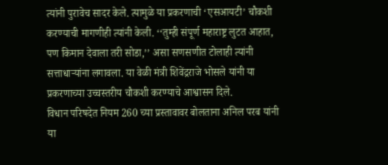त्यांनी पुरावेच सादर केले. त्यामुळे या प्रकरणाची ‘एसआयटी’ चौकशी करण्याची मागणीही त्यांनी केली. ‘‘तुम्ही संपूर्ण महाराष्ट्र लुटत आहात, पण किमान देवाला तरी सोडा,’’ असा सणसणीत टोलाही त्यांनी सत्ताधाऱ्यांना लगावला. या वेळी मंत्री शिवेंद्रराजे भोसले यांनी या प्रकरणाच्या उच्चस्तरीय चौकशी करण्याचे आश्वासन दिले.
विधान परिषदेत नियम 260 च्या प्रस्तावावर बोलताना अनिल परब यांनी या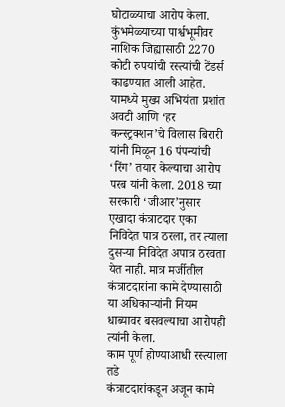घोटाळ्याचा आरोप केला. कुंभमेळ्याच्या पार्श्वभूमीवर नाशिक जिह्यासाठी 2270 कोटी रुपयांची रस्त्यांची टेंडर्स काढण्यात आली आहेत. यामध्ये मुख्य अभियंता प्रशांत अवटी आणि ‘हर कन्स्ट्रक्शन’चे विलास बिरारी यांनी मिळून 16 पंपन्यांची ‘रिंग’ तयार केल्याचा आरोप परब यांनी केला. 2018 च्या सरकारी ‘जीआर’नुसार एखादा कंत्राटदार एका निविदेत पात्र ठरला, तर त्याला दुसऱ्या निविदेत अपात्र ठरवता येत नाही. मात्र मर्जीतील कंत्राटदारांना कामे देण्यासाठी या अधिकाऱ्यांनी नियम धाब्यावर बसवल्याचा आरोपही त्यांनी केला.
काम पूर्ण होण्याआधी रस्त्याला तडे
कंत्राटदारांकडून अजून कामे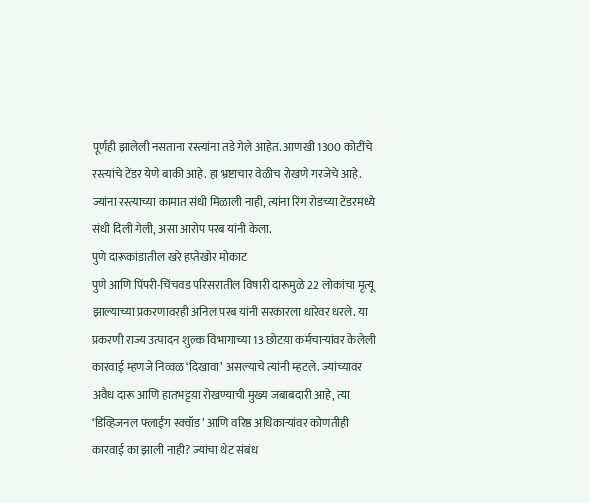पूर्णही झालेली नसताना रस्त्यांना तडे गेले आहेत. आणखी 1300 कोटींचे रस्त्यांचे टेंडर येणे बाकी आहे. हा भ्रष्टाचार वेळीच रोखणे गरजेचे आहे. ज्यांना रस्त्याच्या कामात संधी मिळाली नाही, त्यांना रिंग रोडच्या टेंडरमध्ये संधी दिली गेली, असा आरोप परब यांनी केला.
पुणे दारूकांडातील खरे हप्तेखोर मोकाट
पुणे आणि पिंपरी-चिंचवड परिसरातील विषारी दारूमुळे 22 लोकांचा मृत्यू झाल्याच्या प्रकरणावरही अनिल परब यांनी सरकारला धारेवर धरले. या प्रकरणी राज्य उत्पादन शुल्क विभागाच्या 13 छोटय़ा कर्मचाऱ्यांवर केलेली कारवाई म्हणजे निव्वळ ‘दिखावा’ असल्याचे त्यांनी म्हटले. ज्यांच्यावर अवैध दारू आणि हातभट्टय़ा रोखण्याची मुख्य जबाबदारी आहे, त्या ‘डिव्हिजनल फ्लाईंग स्क्वॉड’ आणि वरिष्ठ अधिकाऱ्यांवर कोणतीही कारवाई का झाली नाही? ज्यांचा थेट संबंध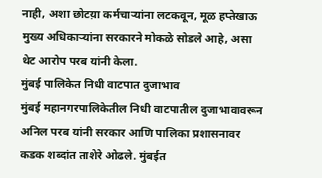नाही, अशा छोटय़ा कर्मचाऱ्यांना लटकवून, मूळ हप्तेखाऊ मुख्य अधिकाऱ्यांना सरकारने मोकळे सोडले आहे, असा थेट आरोप परब यांनी केला.
मुंबई पालिकेत निधी वाटपात दुजाभाव
मुंबई महानगरपालिकेतील निधी वाटपातील दुजाभावावरून अनिल परब यांनी सरकार आणि पालिका प्रशासनावर कडक शब्दांत ताशेरे ओढले. मुंबईत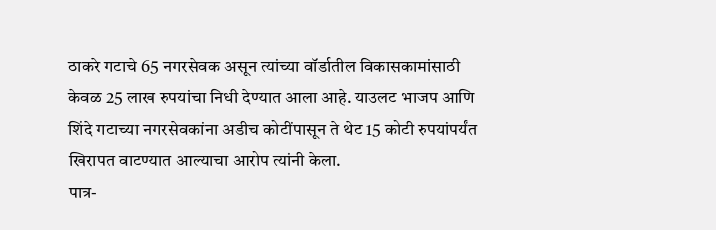ठाकरे गटाचे 65 नगरसेवक असून त्यांच्या वॉर्डातील विकासकामांसाठी केवळ 25 लाख रुपयांचा निधी देण्यात आला आहे. याउलट भाजप आणि शिंदे गटाच्या नगरसेवकांना अडीच कोटींपासून ते थेट 15 कोटी रुपयांपर्यंत खिरापत वाटण्यात आल्याचा आरोप त्यांनी केला.
पात्र-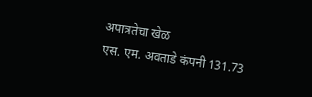अपात्रतेचा खेळ
एस. एम. अवताडे कंपनी 131.73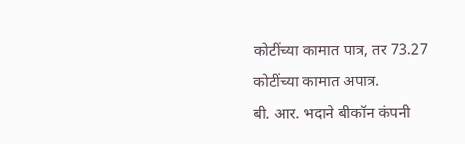कोटींच्या कामात पात्र, तर 73.27 कोटींच्या कामात अपात्र.
बी. आर. भदाने बीकॉन कंपनी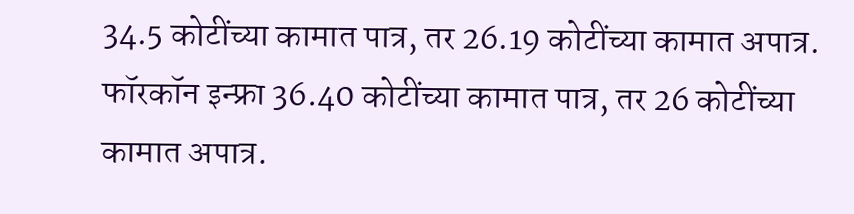34.5 कोटींच्या कामात पात्र, तर 26.19 कोटींच्या कामात अपात्र.
फॉरकॉन इन्फ्रा 36.40 कोटींच्या कामात पात्र, तर 26 कोटींच्या कामात अपात्र.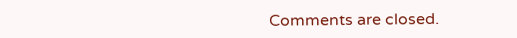Comments are closed.